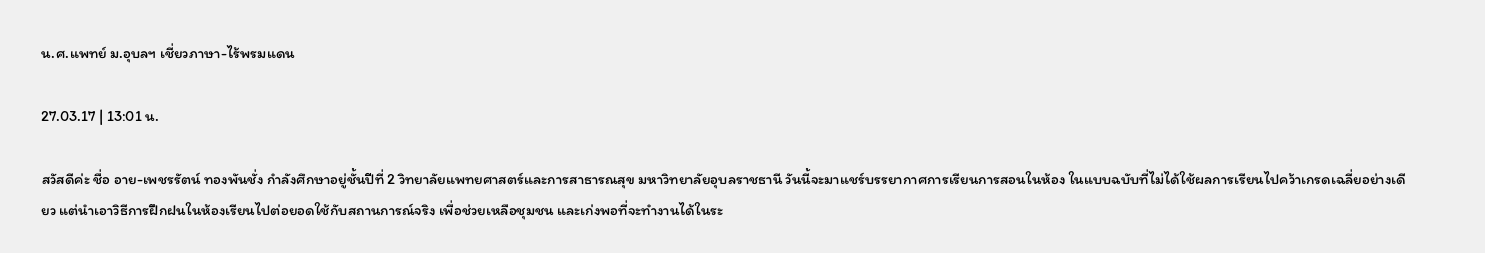น.ศ.แพทย์ ม.อุบลฯ เชี่ยวภาษา-ไร้พรมแดน

27.03.17 | 13:01 น.

สวัสดีค่ะ ชื่อ อาย-เพชรรัตน์ ทองพันชั่ง กำลังศึกษาอยู่ชั้นปีที่ 2 วิทยาลัยแพทยศาสตร์และการสาธารณสุข มหาวิทยาลัยอุบลราชธานี วันนี้จะมาแชร์บรรยากาศการเรียนการสอนในห้อง ในแบบฉบับที่ไม่ได้ใช้ผลการเรียนไปคว้าเกรดเฉลี่ยอย่างเดียว แต่นำเอาวิธีการฝึกฝนในห้องเรียนไปต่อยอดใช้กับสถานการณ์จริง เพื่อช่วยเหลือชุมชน และเก่งพอที่จะทำงานได้ในระ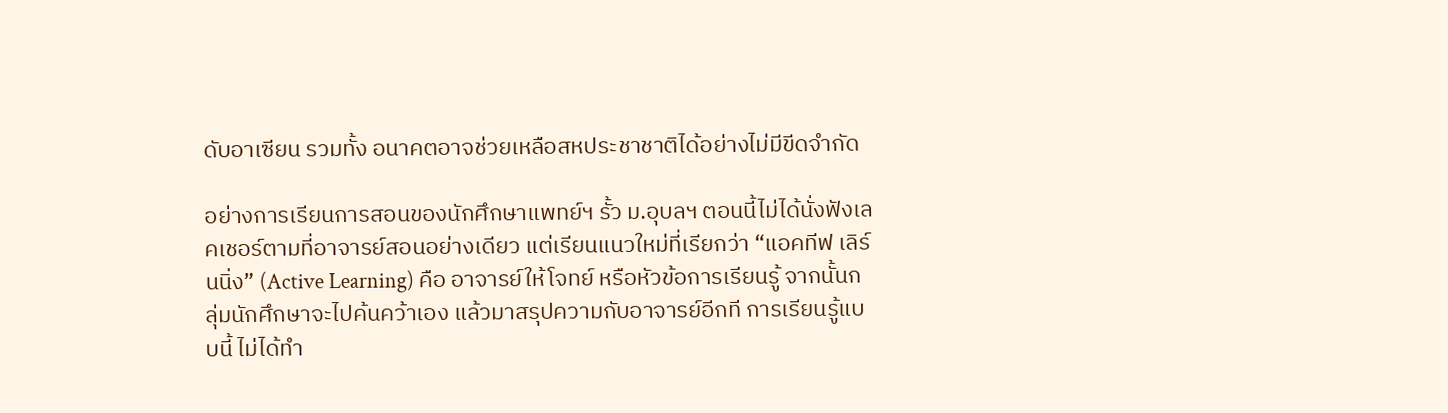ดับอาเซียน รวมทั้ง อนาคตอาจช่วยเหลือสหประชาชาติได้อย่างไม่มีขีดจำกัด

อย่างการเรียนการสอนของนักศึกษาแพทย์ฯ รั้ว ม.อุบลฯ ตอนนี้ไม่ได้นั่งฟังเลคเชอร์ตามที่อาจารย์สอนอย่างเดียว แต่เรียนแนวใหม่ที่เรียกว่า “แอคทีฟ เลิร์นนิ่ง” (Active Learning) คือ อาจารย์ให้โจทย์ หรือหัวข้อการเรียนรู้ จากนั้นกลุ่มนักศึกษาจะไปค้นคว้าเอง แล้วมาสรุปความกับอาจารย์อีกที การเรียนรู้แบบนี้ ไม่ได้ทำ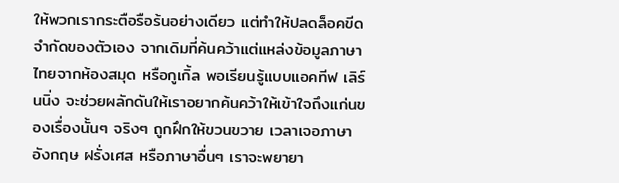ให้พวกเรากระตือรือร้นอย่างเดียว แต่ทำให้ปลดล็อคขีดจำกัดของตัวเอง จากเดิมที่ค้นคว้าแต่แหล่งข้อมูลภาษาไทยจากห้องสมุด หรือกูเกิ้ล พอเรียนรู้แบบแอคทีฟ เลิร์นนิ่ง จะช่วยผลักดันให้เราอยากค้นคว้าให้เข้าใจถึงแก่นของเรื่องนั้นๆ จริงๆ ถูกฝึกให้ขวนขวาย เวลาเจอภาษาอังกฤษ ฝรั่งเศส หรือภาษาอื่นๆ เราจะพยายา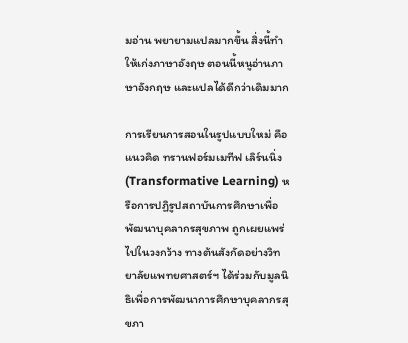มอ่าน พยายามแปลมากขึ้น สิ่งนี้ทำให้เก่งภาษาอังฤษ ตอนนี้หนูอ่านภาษาอังกฤษ และแปลได้ดีกว่าเดิมมาก

การเรียนการสอนในรูปแบบใหม่ คือแนวคิด ทรานฟอร์มเมทีฟ เลิร์นนิ่ง (Transformative Learning) หรือการปฏิรูปสถาบันการศึกษาเพื่อพัฒนาบุคลากรสุขภาพ ถูกเผยแพร่ไปในวงกว้าง ทางต้นสังกัดอย่างวิทยาลัยแพทยศาสตร์ฯ ได้ร่วมกับมูลนิธิเพื่อการพัฒนาการศึกษาบุคลากรสุขภา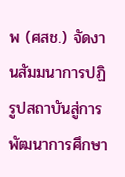พ (ศสช.) จัดงานสัมมนาการปฏิรูปสถาบันสู่การพัฒนาการศึกษา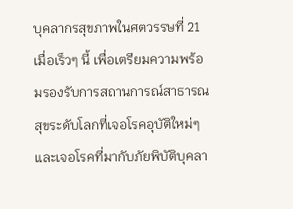บุคลากรสุขภาพในศตวรรษที่ 21 เมื่อเร็วๆ นี้ เพื่อเตรียมความพร้อมรองรับการสถานการณ์สาธารณสุขระดับโลกที่เจอโรคอุบัติใหม่ๆ และเจอโรคที่มากับภัยพิบัติบุคลา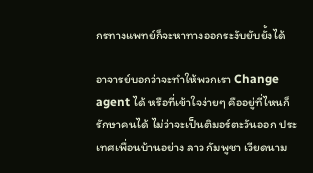กรทางแพทย์ก็จะหาทางออกระงับยับยั้งได้

อาจารย์บอกว่าจะทำให้พวกเรา Change agent ได้ หรือที่เข้าใจง่ายๆ คืออยู่ที่ไหนก็รักษาคนได้ ไม่ว่าจะเป็นติมอร์ตะวันออก ประเทศเพื่อนบ้านอย่าง ลาว กัมพูชา เวียดนาม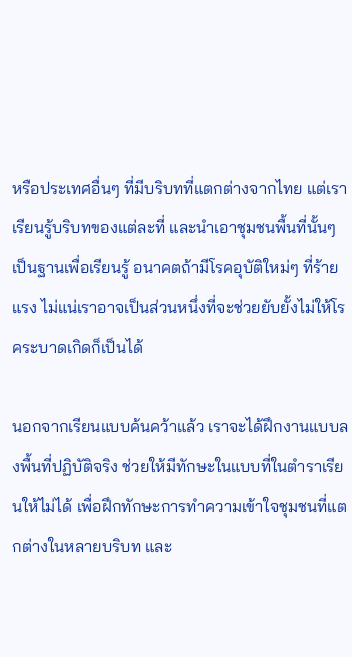หรือประเทศอื่นๆ ที่มีบริบทที่แตกต่างจากไทย แต่เราเรียนรู้บริบทของแต่ละที่ และนำเอาชุมชนพื้นที่นั้นๆ เป็นฐานเพื่อเรียนรู้ อนาคตถ้ามีโรคอุบัติใหม่ๆ ที่ร้ายแรง ไม่แน่เราอาจเป็นส่วนหนึ่งที่จะช่วยยับยั้งไม่ให้โรคระบาดเกิดก็เป็นได้

นอกจากเรียนแบบค้นคว้าแล้ว เราจะได้ฝึกงานแบบลงพื้นที่ปฏิบัติจริง ช่วยให้มีทักษะในแบบที่ในตำราเรียนให้ไม่ได้ เพื่อฝึกทักษะการทำความเข้าใจชุมชนที่แตกต่างในหลายบริบท และ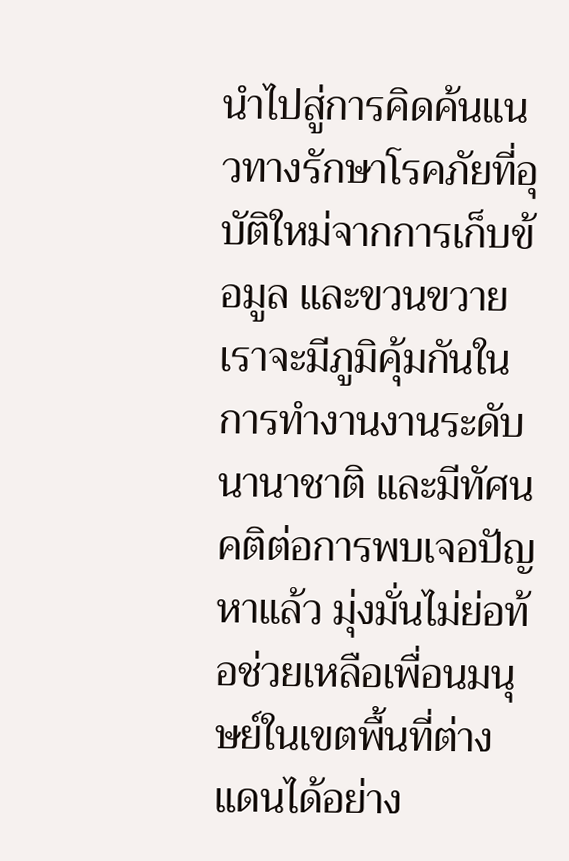นำไปสู่การคิดค้นแนวทางรักษาโรคภัยที่อุบัติใหม่จากการเก็บข้อมูล และขวนขวาย เราจะมีภูมิคุ้มกันในการทำงานงานระดับนานาชาติ และมีทัศนคติต่อการพบเจอปัญหาแล้ว มุ่งมั่นไม่ย่อท้อช่วยเหลือเพื่อนมนุษย์ในเขตพื้นที่ต่างแดนได้อย่าง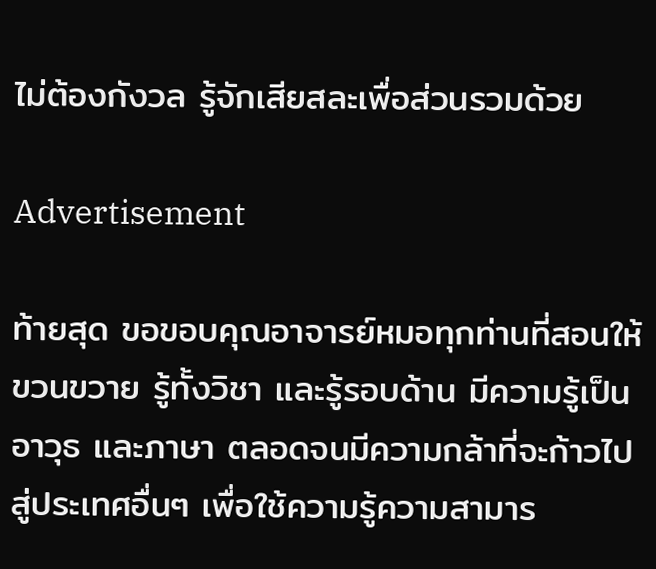ไม่ต้องกังวล รู้จักเสียสละเพื่อส่วนรวมด้วย

Advertisement

ท้ายสุด ขอขอบคุณอาจารย์หมอทุกท่านที่สอนให้ขวนขวาย รู้ทั้งวิชา และรู้รอบด้าน มีความรู้เป็นอาวุธ และภาษา ตลอดจนมีความกล้าที่จะก้าวไปสู่ประเทศอื่นๆ เพื่อใช้ความรู้ความสามาร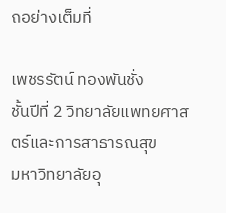ถอย่างเต็มที่

เพชรรัตน์ ทองพันชั่ง
ชั้นปีที่ 2 วิทยาลัยแพทยศาสตร์และการสาธารณสุข
มหาวิทยาลัยอุ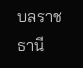บลราชธานี